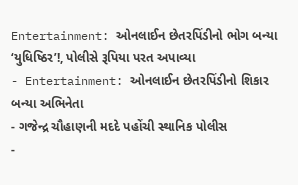Entertainment: ઓનલાઈન છેતરપિંડીનો ભોગ બન્યા ‘યુધિષ્ઠિર’!, પોલીસે રૂપિયા પરત અપાવ્યા
- Entertainment: ઓનલાઈન છેતરપિંડીનો શિકાર બન્યા અભિનેતા
- ગજેન્દ્ર ચૌહાણની મદદે પહોંચી સ્થાનિક પોલીસ
-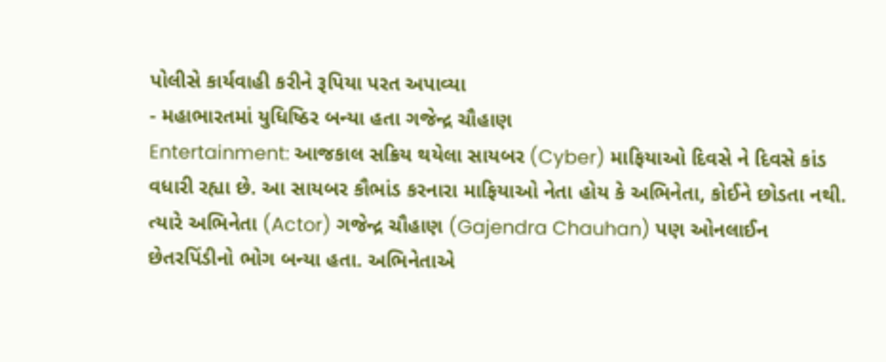પોલીસે કાર્યવાહી કરીને રૂપિયા પરત અપાવ્યા
- મહાભારતમાં યુધિષ્ઠિર બન્યા હતા ગજેન્દ્ર ચૌહાણ
Entertainment: આજકાલ સક્રિય થયેલા સાયબર (Cyber) માફિયાઓ દિવસે ને દિવસે કાંડ વધારી રહ્યા છે. આ સાયબર કૌભાંડ કરનારા માફિયાઓ નેતા હોય કે અભિનેતા, કોઈને છોડતા નથી. ત્યારે અભિનેતા (Actor) ગજેન્દ્ર ચૌહાણ (Gajendra Chauhan) પણ ઓનલાઈન છેતરપિંડીનો ભોગ બન્યા હતા. અભિનેતાએ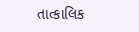તાત્કાલિક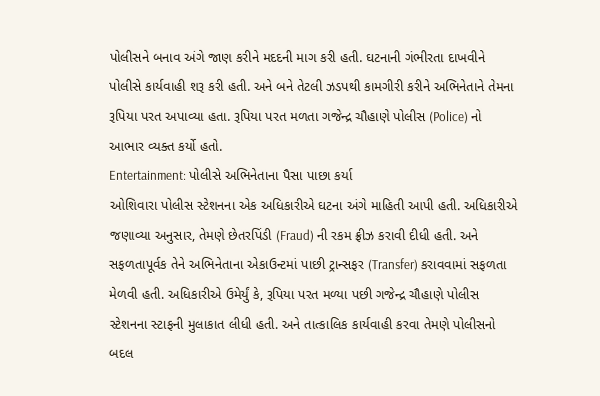પોલીસને બનાવ અંગે જાણ કરીને મદદની માગ કરી હતી. ઘટનાની ગંભીરતા દાખવીને પોલીસે કાર્યવાહી શરૂ કરી હતી. અને બને તેટલી ઝડપથી કામગીરી કરીને અભિનેતાને તેમના રૂપિયા પરત અપાવ્યા હતા. રૂપિયા પરત મળતા ગજેન્દ્ર ચૌહાણે પોલીસ (Police) નો આભાર વ્યક્ત કર્યો હતો.
Entertainment: પોલીસે અભિનેતાના પૈસા પાછા કર્યા
ઓશિવારા પોલીસ સ્ટેશનના એક અધિકારીએ ઘટના અંગે માહિતી આપી હતી. અધિકારીએ જણાવ્યા અનુસાર, તેમણે છેતરપિંડી (Fraud) ની રકમ ફ્રીઝ કરાવી દીધી હતી. અને સફળતાપૂર્વક તેને અભિનેતાના એકાઉન્ટમાં પાછી ટ્રાન્સફર (Transfer) કરાવવામાં સફળતા મેળવી હતી. અધિકારીએ ઉમેર્યું કે, રૂપિયા પરત મળ્યા પછી ગજેન્દ્ર ચૌહાણે પોલીસ સ્ટેશનના સ્ટાફની મુલાકાત લીધી હતી. અને તાત્કાલિક કાર્યવાહી કરવા તેમણે પોલીસનો બદલ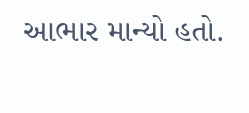આભાર માન્યો હતો.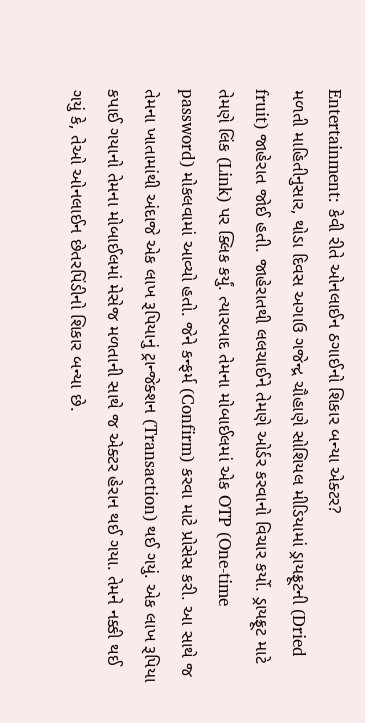Entertainment: કેવી રીતે ઓનલાઈન ઠગાઈનો શિકાર બન્યા એક્ટર?
મળતી માહિતીનુસાર, થોડા દિવસ અગાઉ ગજેન્દ્ર ચૌહાણે સોશિયલ મીડિયામાં ડ્રાયફ્રૂટની (Dried fruit) જાહેરાત જોઈ હતી. જાહેરાતથી લલચાઈને તેમણે ઓર્ડર કરવાનો વિચાર કર્યો. ડ્રાયફ્રૂટ માટે તેમણે લિંક (Link) પર ક્લિક કર્યું. ત્યારબાદ તેમના મોબાઈલમાં એક OTP (One-time password) મોકલવામાં આવ્યો હતો. જેને કન્ફર્મ (Confirm) કરવા માટે પ્રોસેસ કરી. આ સાથે જ તેમના ખાતામાંથી અંદાજે એક લાખ રૂપિયાનું ટ્રાન્જેક્શન (Transaction) થઈ ગયું. એક લાખ રૂપિયા કપાઈ ગયાનો તેમના મોબાઈલમાં મેસેજ મળતાની સાથે જ એક્ટર હેરાન થઈ ગયા. તેમને નક્કી થઈ ગયું કે, તેઓ ઓનલાઈન છેતરપિંડીનો શિકાર બન્યા છે.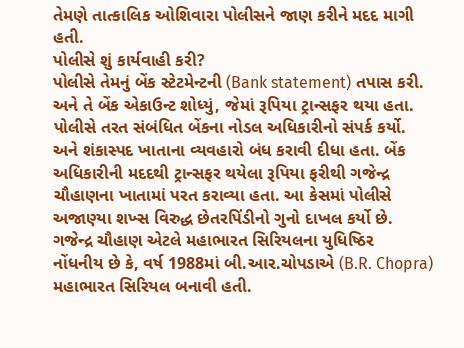તેમણે તાત્કાલિક ઓશિવારા પોલીસને જાણ કરીને મદદ માગી હતી.
પોલીસે શું કાર્યવાહી કરી?
પોલીસે તેમનું બેંક સ્ટેટમેન્ટની (Bank statement) તપાસ કરી. અને તે બેંક એકાઉન્ટ શોધ્યું, જેમાં રૂપિયા ટ્રાન્સફર થયા હતા. પોલીસે તરત સંબંધિત બેંકના નોડલ અધિકારીનો સંપર્ક કર્યો. અને શંકાસ્પદ ખાતાના વ્યવહારો બંધ કરાવી દીધા હતા. બેંક અધિકારીની મદદથી ટ્રાન્સફર થયેલા રૂપિયા ફરીથી ગજેન્દ્ર ચૌહાણના ખાતામાં પરત કરાવ્યા હતા. આ કેસમાં પોલીસે અજાણ્યા શખ્સ વિરુદ્ધ છેતરપિંડીનો ગુનો દાખલ કર્યો છે.
ગજેન્દ્ર ચૌહાણ એટલે મહાભારત સિરિયલના યુધિષ્ઠિર
નોંધનીય છે કે, વર્ષ 1988માં બી.આર.ચોપડાએ (B.R. Chopra) મહાભારત સિરિયલ બનાવી હતી.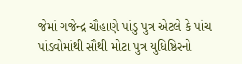જેમાં ગજેન્દ્ર ચૌહાણે પાંડુ પુત્ર એટલે કે પાંચ પાંડવોમાંથી સૌથી મોટા પુત્ર યુધિષ્ઠિરનો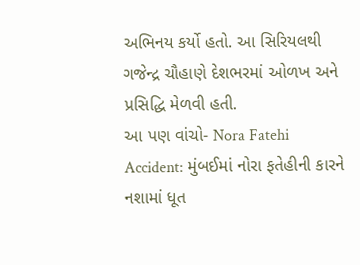અભિનય કર્યો હતો. આ સિરિયલથી ગજેન્દ્ર ચૌહાણે દેશભરમાં ઓળખ અને પ્રસિદ્ધિ મેળવી હતી.
આ પણ વાંચો- Nora Fatehi Accident: મુંબઈમાં નોરા ફતેહીની કારને નશામાં ધૂત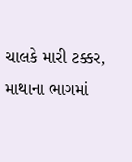ચાલકે મારી ટક્કર, માથાના ભાગમાં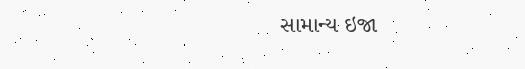સામાન્ય ઇજા